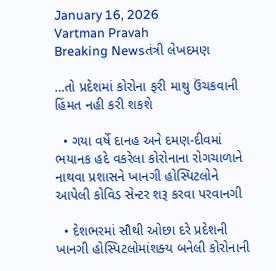January 16, 2026
Vartman Pravah
Breaking Newsતંત્રી લેખદમણ

…તો પ્રદેશમાં કોરોના ફરી માથુ ઉંચકવાની હિંમત નહી કરી શકશે

  • ગયા વર્ષે દાનહ અને દમણ-દીવમાં ભયાનક હદે વકરેલા કોરોનાના રોગચાળાને નાથવા પ્રશાસને ખાનગી હોસ્‍પિટલોને આપેલી કોવિડ સેન્‍ટર શરૂ કરવા પરવાનગી

  • દેશભરમાં સૌથી ઓછા દરે પ્રદેશની ખાનગી હોસ્‍પિટલોમાંશક્‍ય બનેલી કોરોનાની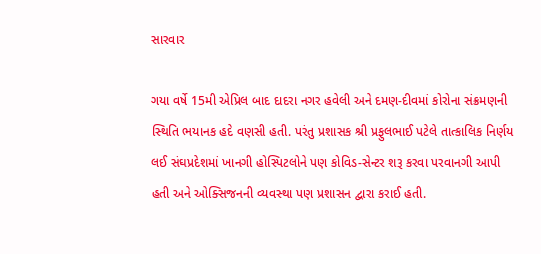સારવાર

ગયા વર્ષે 15મી એપ્રિલ બાદ દાદરા નગર હવેલી અને દમણ-દીવમાં કોરોના સંક્રમણની સ્‍થિતિ ભયાનક હદે વણસી હતી. પરંતુ પ્રશાસક શ્રી પ્રફુલભાઈ પટેલે તાત્‍કાલિક નિર્ણય લઈ સંઘપ્રદેશમાં ખાનગી હોસ્‍પિટલોને પણ કોવિડ-સેન્‍ટર શરૂ કરવા પરવાનગી આપી હતી અને ઓક્‍સિજનની વ્‍યવસ્‍થા પણ પ્રશાસન દ્વારા કરાઈ હતી.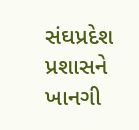સંઘપ્રદેશ પ્રશાસને ખાનગી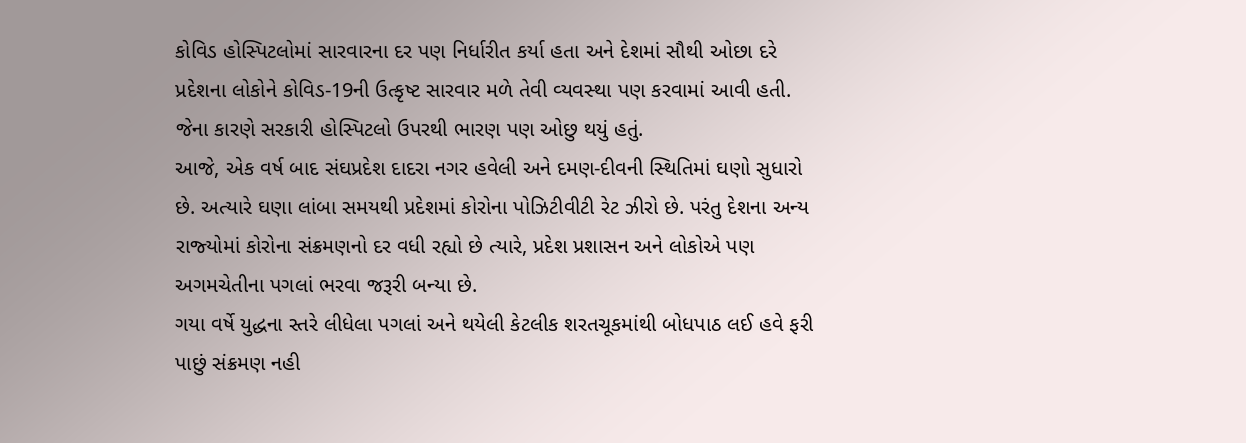કોવિડ હોસ્‍પિટલોમાં સારવારના દર પણ નિર્ધારીત કર્યા હતા અને દેશમાં સૌથી ઓછા દરે પ્રદેશના લોકોને કોવિડ-19ની ઉત્‍કૃષ્‍ટ સારવાર મળે તેવી વ્‍યવસ્‍થા પણ કરવામાં આવી હતી. જેના કારણે સરકારી હોસ્‍પિટલો ઉપરથી ભારણ પણ ઓછુ થયું હતું.
આજે, એક વર્ષ બાદ સંઘપ્રદેશ દાદરા નગર હવેલી અને દમણ-દીવની સ્‍થિતિમાં ઘણો સુધારો છે. અત્‍યારે ઘણા લાંબા સમયથી પ્રદેશમાં કોરોના પોઝિટીવીટી રેટ ઝીરો છે. પરંતુ દેશના અન્‍ય રાજ્‍યોમાં કોરોના સંક્રમણનો દર વધી રહ્યો છે ત્‍યારે, પ્રદેશ પ્રશાસન અને લોકોએ પણ અગમચેતીના પગલાં ભરવા જરૂરી બન્‍યા છે.
ગયા વર્ષે યુદ્ધના સ્‍તરે લીધેલા પગલાં અને થયેલી કેટલીક શરતચૂકમાંથી બોધપાઠ લઈ હવે ફરી પાછું સંક્રમણ નહી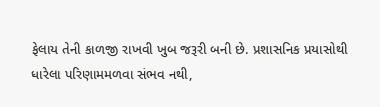ફેલાય તેની કાળજી રાખવી ખુબ જરૂરી બની છે. પ્રશાસનિક પ્રયાસોથી ધારેલા પરિણામમળવા સંભવ નથી,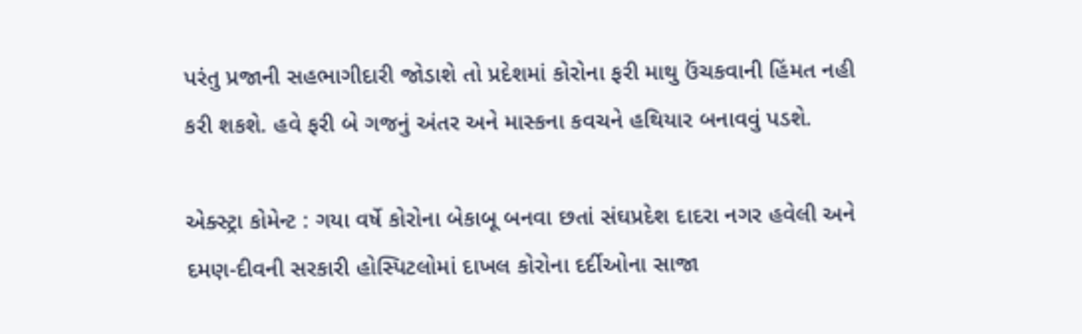પરંતુ પ્રજાની સહભાગીદારી જોડાશે તો પ્રદેશમાં કોરોના ફરી માથુ ઉંચકવાની હિંમત નહી કરી શકશે. હવે ફરી બે ગજનું અંતર અને માસ્‍કના કવચને હથિયાર બનાવવું પડશે.

એક્‍સ્‍ટ્રા કોમેન્‍ટ : ગયા વર્ષે કોરોના બેકાબૂ બનવા છતાં સંઘપ્રદેશ દાદરા નગર હવેલી અને દમણ-દીવની સરકારી હોસ્‍પિટલોમાં દાખલ કોરોના દર્દીઓના સાજા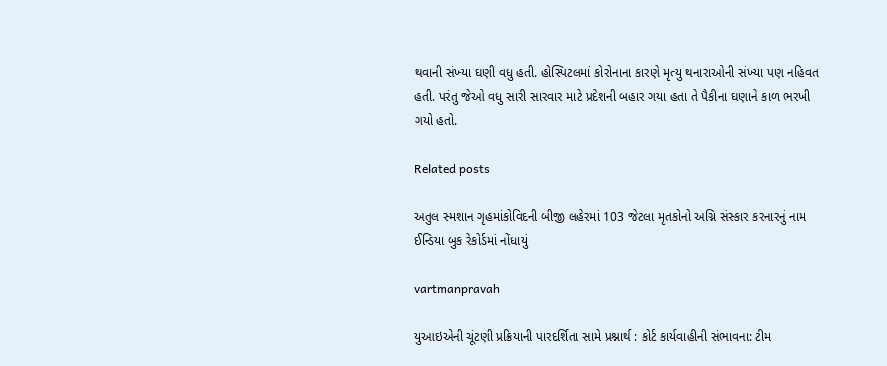થવાની સંખ્‍યા ઘણી વધુ હતી. હોસ્‍પિટલમાં કોરોનાના કારણે મૃત્‍યુ થનારાઓની સંખ્‍યા પણ નહિવત હતી. પરંતુ જેઓ વધુ સારી સારવાર માટે પ્રદેશની બહાર ગયા હતા તે પૈકીના ઘણાને કાળ ભરખી ગયો હતો.

Related posts

અતુલ સ્‍મશાન ગૃહમાંકોવિદની બીજી લહેરમાં 103 જેટલા મૃતકોનો અગ્નિ સંસ્‍કાર કરનારનું નામ ઈન્‍ડિયા બુક રેકોર્ડમાં નોંધાયું

vartmanpravah

યુઆઇએની ચૂંટણી પ્રક્રિયાની પારદર્શિતા સામે પ્રશ્નાર્થ : કોર્ટ કાર્યવાહીની સંભાવના: ટીમ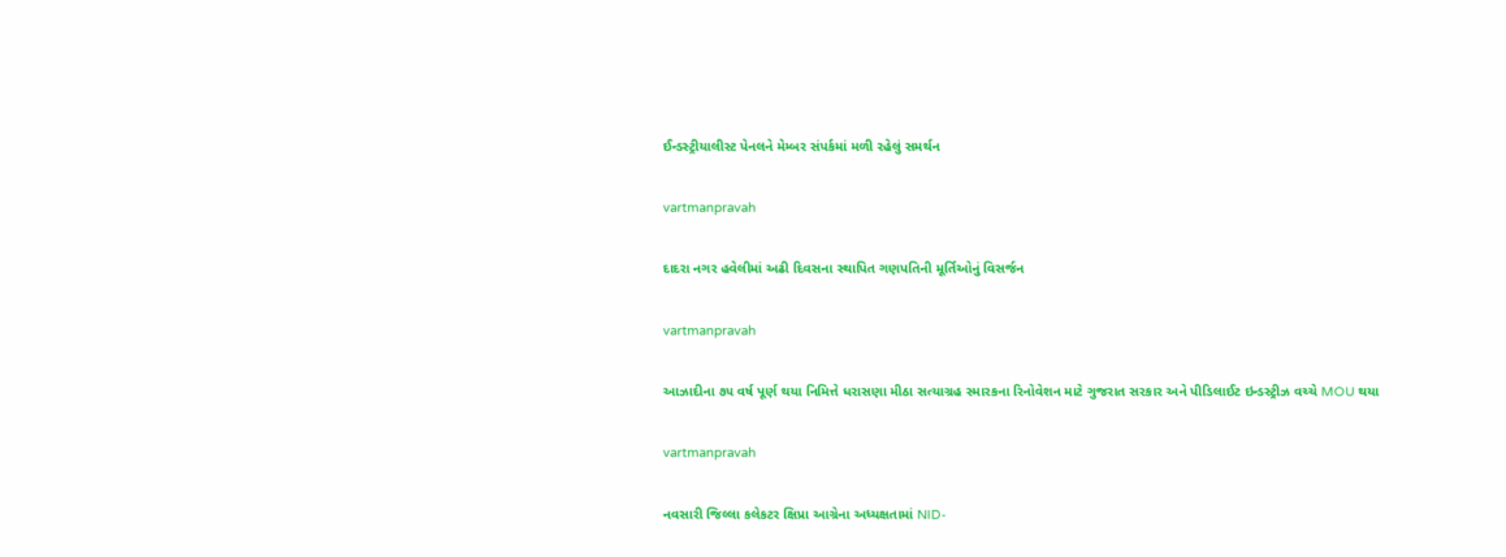ઈન્‍ડસ્‍ટ્રીયાલીસ્‍ટ પેનલને મેમ્‍બર સંપર્કમાં મળી રહેલું સમર્થન

vartmanpravah

દાદરા નગર હવેલીમાં અઢી દિવસના સ્‍થાપિત ગણપતિની મૂર્તિઓનું વિસર્જન

vartmanpravah

આઝાદીના ૭૫ વર્ષ પૂર્ણ થયા નિમિત્તે ધરાસણા મીઠા સત્યાગ્રહ સ્મારકના રિનોવેશન માટે ગુજરાત સરકાર અને પીડિલાઈટ ઇન્ડસ્ટ્રીઝ વચ્ચે MOU થયા

vartmanpravah

નવસારી જિલ્લા કલેકટર ક્ષિપ્રા આગ્રેના અધ્યક્ષતામાં NID-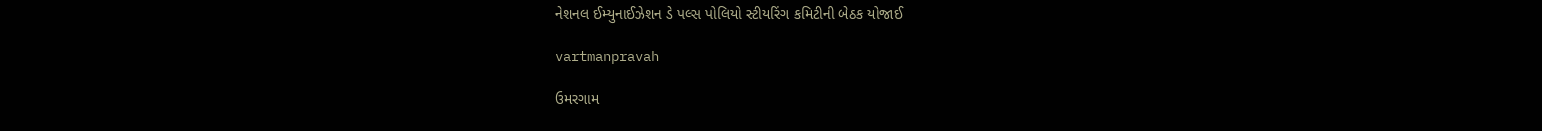નેશનલ ઈમ્યુનાઈઝેશન ડે પલ્સ પોલિયો સ્ટીયરિંગ કમિટીની બેઠક યોજાઈ

vartmanpravah

ઉમરગામ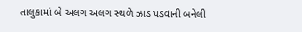તાલુકામાં બે અલગ અલગ સ્‍થળે ઝાડ પડવાની બનેલી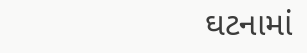ઘટનામાં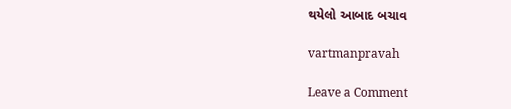થયેલો આબાદ બચાવ

vartmanpravah

Leave a Comment